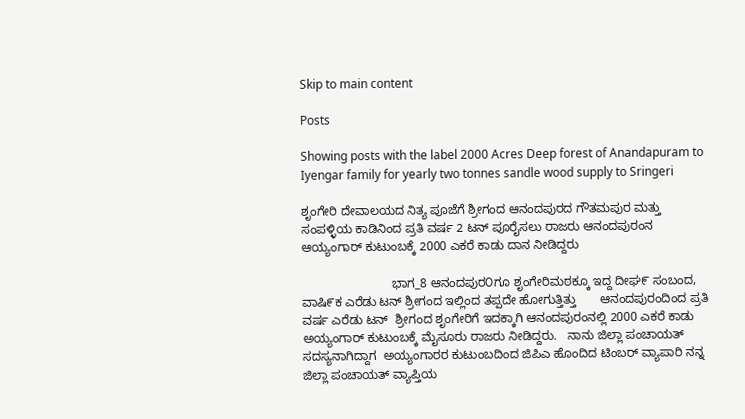Skip to main content

Posts

Showing posts with the label 2000 Acres Deep forest of Anandapuram to Iyengar family for yearly two tonnes sandle wood supply to Sringeri

ಶೃಂಗೇರಿ ದೇವಾಲಯದ ನಿತ್ಯ ಪೂಜೆಗೆ ಶ್ರೀಗಂದ ಆನಂದಪುರದ ಗೌತಮಪುರ ಮತ್ತು ಸಂಪಳ್ಳಿಯ ಕಾಡಿನಿಂದ ಪ್ರತಿ ವರ್ಷ 2 ಟನ್ ಪೂರೈಸಲು ರಾಜರು ಆನಂದಪುರಂನ ಆಯ್ಯಂಗಾರ್ ಕುಟುಂಬಕ್ಕೆ 2000 ಎಕರೆ ಕಾಡು ದಾನ ನೀಡಿದ್ದರು

                          ಭಾಗ_8 ಆನಂದಪುರ೦ಗೂ ಶೃಂಗೇರಿಮಠಕ್ಕೂ ಇದ್ದ ದೀಘ೯ ಸಂಬಂದ, ವಾಷಿ೯ಕ ಎರೆಡು ಟನ್ ಶ್ರೀಗಂದ ಇಲ್ಲಿಂದ ತಪ್ಪದೇ ಹೋಗುತ್ತಿತ್ತು       ಆನಂದಪುರಂದಿಂದ ಪ್ರತಿ ವರ್ಷ ಎರೆಡು ಟನ್  ಶ್ರೀಗಂದ ಶೃಂಗೇರಿಗೆ ಇದಕ್ಕಾಗಿ ಆನಂದಪುರಂನಲ್ಲಿ 2000 ಎಕರೆ ಕಾಡು ಅಯ್ಯಂಗಾರ್ ಕುಟುಂಬಕ್ಕೆ ಮೈಸೂರು ರಾಜರು ನೀಡಿದ್ದರು.   ನಾನು ಜಿಲ್ಲಾ ಪಂಚಾಯತ್ ಸದಸ್ಯನಾಗಿದ್ದಾಗ  ಅಯ್ಯಂಗಾರರ ಕುಟುಂಬದಿಂದ ಜಿಪಿಎ ಹೊಂದಿದ ಟಿಂಬರ್ ವ್ಯಾಪಾರಿ ನನ್ನ ಜಿಲ್ಲಾ ಪಂಚಾಯತ್ ವ್ಯಾಪ್ತಿಯ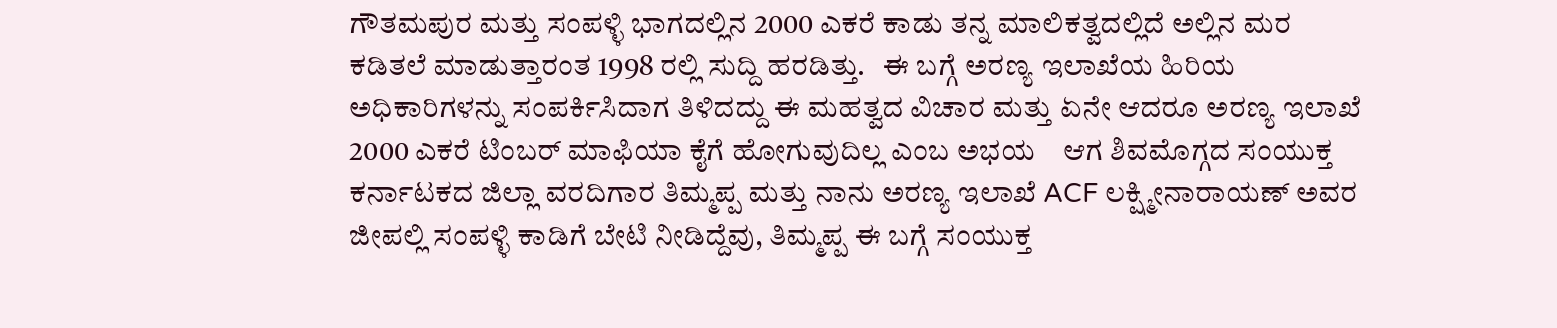ಗೌತಮಪುರ ಮತ್ತು ಸಂಪಳ್ಳಿ ಭಾಗದಲ್ಲಿನ 2000 ಎಕರೆ ಕಾಡು ತನ್ನ ಮಾಲಿಕತ್ವದಲ್ಲಿದೆ ಅಲ್ಲಿನ ಮರ ಕಡಿತಲೆ ಮಾಡುತ್ತಾರಂತ 1998 ರಲ್ಲಿ ಸುದ್ದಿ ಹರಡಿತ್ತು.   ಈ ಬಗ್ಗೆ ಅರಣ್ಯ ಇಲಾಖೆಯ ಹಿರಿಯ ಅಧಿಕಾರಿಗಳನ್ನು ಸಂಪರ್ಕಿಸಿದಾಗ ತಿಳಿದದ್ದು ಈ ಮಹತ್ವದ ವಿಚಾರ ಮತ್ತು ಏನೇ ಆದರೂ ಅರಣ್ಯ ಇಲಾಖೆ 2000 ಎಕರೆ ಟಿಂಬರ್ ಮಾಫಿಯಾ ಕೈಗೆ ಹೋಗುವುದಿಲ್ಲ ಎಂಬ ಅಭಯ    ಆಗ ಶಿವಮೊಗ್ಗದ ಸಂಯುಕ್ತ ಕರ್ನಾಟಕದ ಜಿಲ್ಲಾ ವರದಿಗಾರ ತಿಮ್ಮಪ್ಪ ಮತ್ತು ನಾನು ಅರಣ್ಯ ಇಲಾಖೆ ACF ಲಕ್ಷ್ಮೀನಾರಾಯಣ್ ಅವರ ಜೀಪಲ್ಲಿ ಸಂಪಳ್ಳಿ ಕಾಡಿಗೆ ಬೇಟಿ ನೀಡಿದ್ದೆವು, ತಿಮ್ಮಪ್ಪ ಈ ಬಗ್ಗೆ ಸಂಯುಕ್ತ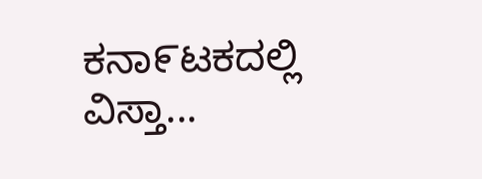ಕನಾ೯ಟಕದಲ್ಲಿ ವಿಸ್ತಾ...